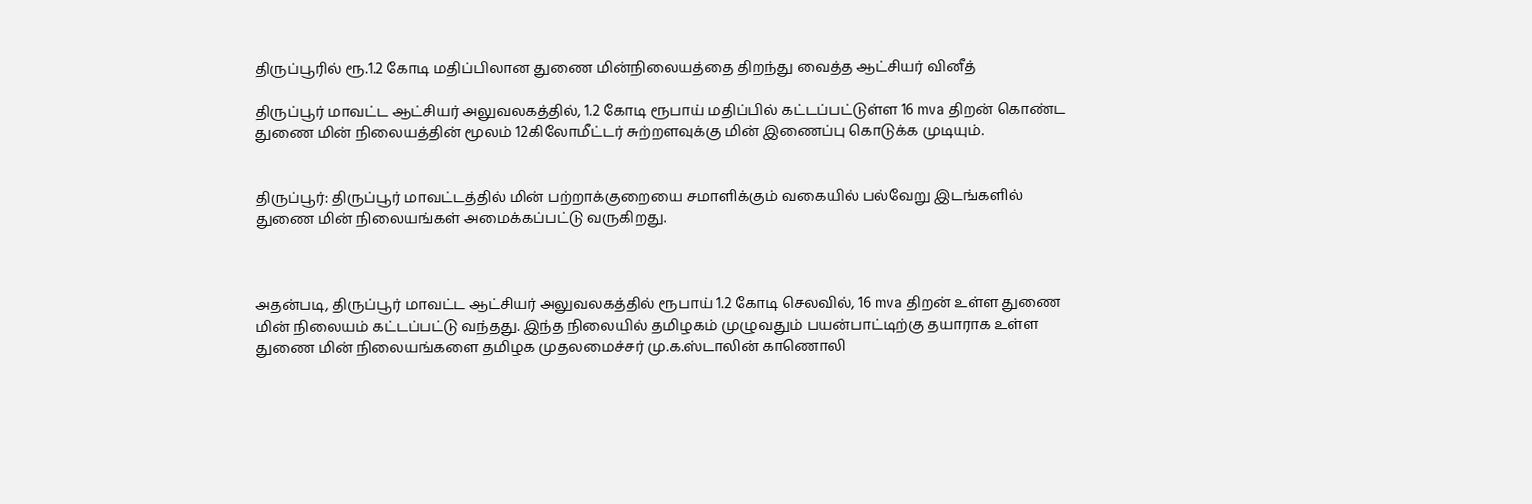திருப்பூரில் ரூ.1.2 கோடி மதிப்பிலான துணை மின்நிலையத்தை திறந்து வைத்த ஆட்சியர் வினீத்

திருப்பூர் மாவட்ட ஆட்சியர் அலுவலகத்தில், 1.2 கோடி ரூபாய் மதிப்பில் கட்டப்பட்டுள்ள 16 mva திறன் கொண்ட துணை மின் நிலையத்தின் மூலம் 12கிலோமீட்டர் சுற்றளவுக்கு மின் இணைப்பு கொடுக்க முடியும்.


திருப்பூர்: திருப்பூர் மாவட்டத்தில் மின் பற்றாக்குறையை சமாளிக்கும் வகையில் பல்வேறு இடங்களில் துணை மின் நிலையங்கள் அமைக்கப்பட்டு வருகிறது.



அதன்படி, திருப்பூர் மாவட்ட ஆட்சியர் அலுவலகத்தில் ரூபாய் 1.2 கோடி செலவில், 16 mva திறன் உள்ள துணை மின் நிலையம் கட்டப்பட்டு வந்தது. இந்த நிலையில் தமிழகம் முழுவதும் பயன்பாட்டிற்கு தயாராக உள்ள துணை மின் நிலையங்களை தமிழக முதலமைச்சர் மு.க.ஸ்டாலின் காணொலி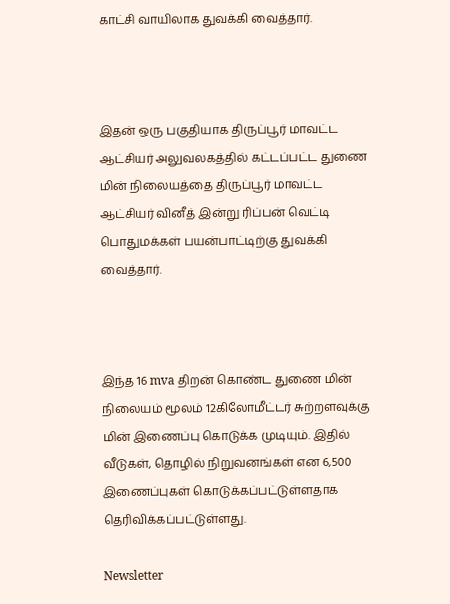காட்சி வாயிலாக துவக்கி வைத்தார்.



இதன் ஒரு பகுதியாக திருப்பூர் மாவட்ட ஆட்சியர் அலுவலகத்தில் கட்டப்பட்ட துணை மின் நிலையத்தை திருப்பூர் மாவட்ட ஆட்சியர் வினீத் இன்று ரிப்பன் வெட்டி பொதுமக்கள் பயன்பாட்டிற்கு துவக்கி வைத்தார்.



இந்த 16 mva திறன் கொண்ட துணை மின் நிலையம் மூலம் 12கிலோமீட்டர் சுற்றளவுக்கு மின் இணைப்பு கொடுக்க முடியும். இதில் வீடுகள், தொழில் நிறுவனங்கள் என 6,500 இணைப்புகள் கொடுக்கப்பட்டுள்ளதாக தெரிவிக்கப்பட்டுள்ளது.

Newsletter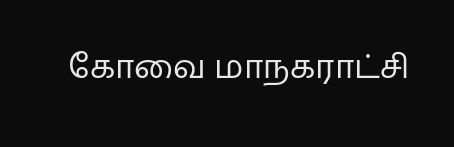கோவை மாநகராட்சி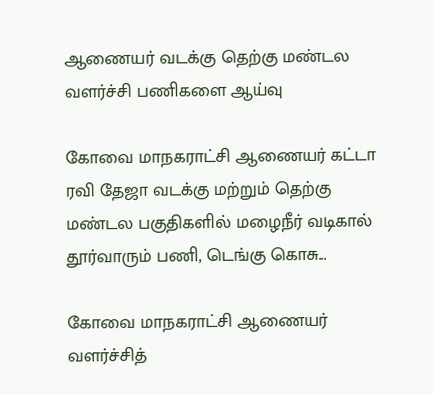ஆணையர் வடக்கு தெற்கு மண்டல வளர்ச்சி பணிகளை ஆய்வு

கோவை மாநகராட்சி ஆணையர் கட்டா ரவி தேஜா வடக்கு மற்றும் தெற்கு மண்டல பகுதிகளில் மழைநீர் வடிகால் தூர்வாரும் பணி, டெங்கு கொசு...

கோவை மாநகராட்சி ஆணையர் வளர்ச்சித்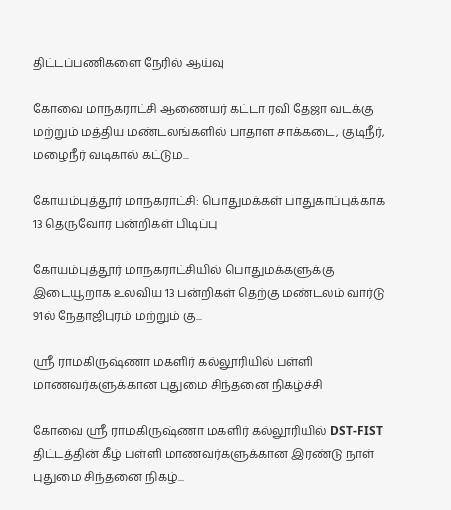திட்டப்பணிகளை நேரில் ஆய்வு

கோவை மாநகராட்சி ஆணையர் கட்டா ரவி தேஜா வடக்கு மற்றும் மத்திய மண்டலங்களில் பாதாள சாக்கடை, குடிநீர், மழைநீர் வடிகால் கட்டும...

கோயம்புத்தூர் மாநகராட்சி: பொதுமக்கள் பாதுகாப்புக்காக 13 தெருவோர பன்றிகள் பிடிப்பு

கோயம்புத்தூர் மாநகராட்சியில் பொதுமக்களுக்கு இடையூறாக உலவிய 13 பன்றிகள் தெற்கு மண்டலம் வார்டு 91ல் நேதாஜிபுரம் மற்றும் கு...

ஸ்ரீ ராமகிருஷ்ணா மகளிர் கல்லூரியில் பள்ளி மாணவர்களுக்கான புதுமை சிந்தனை நிகழ்ச்சி

கோவை ஸ்ரீ ராமகிருஷ்ணா மகளிர் கல்லூரியில் DST-FIST திட்டத்தின் கீழ் பள்ளி மாணவர்களுக்கான இரண்டு நாள் புதுமை சிந்தனை நிகழ்...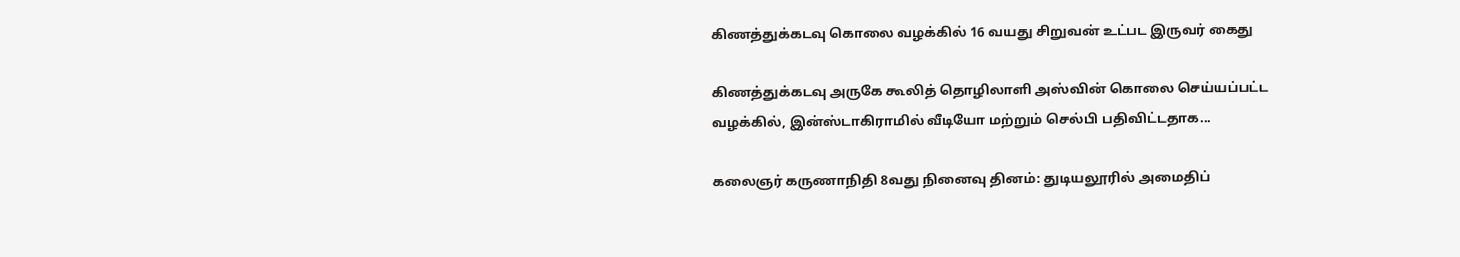கிணத்துக்கடவு கொலை வழக்கில் 16 வயது சிறுவன் உட்பட இருவர் கைது

கிணத்துக்கடவு அருகே கூலித் தொழிலாளி அஸ்வின் கொலை செய்யப்பட்ட வழக்கில், இன்ஸ்டாகிராமில் வீடியோ மற்றும் செல்பி பதிவிட்டதாக...

கலைஞர் கருணாநிதி 8வது நினைவு தினம்: துடியலூரில் அமைதிப்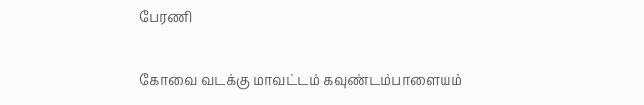பேரணி

கோவை வடக்கு மாவட்டம் கவுண்டம்பாளையம்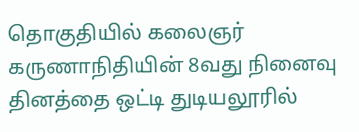தொகுதியில் கலைஞர் கருணாநிதியின் 8வது நினைவு தினத்தை ஒட்டி துடியலூரில்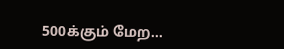500க்கும் மேற...